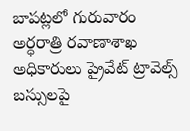బాపట్లలో గురువారం అర్ధరాత్రి రవాణాశాఖ అధికారులు ప్రైవేట్ ట్రావెల్స్ బస్సులపై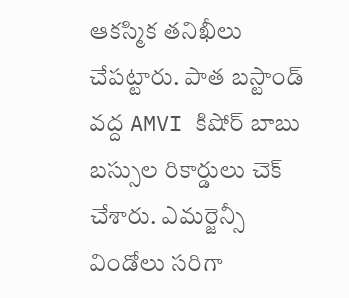ఆకస్మిక తనిఖీలు చేపట్టారు. పాత బస్టాండ్ వద్ద AMVI కిషోర్ బాబు బస్సుల రికార్డులు చెక్ చేశారు. ఎమర్జెన్సీ విండోలు సరిగా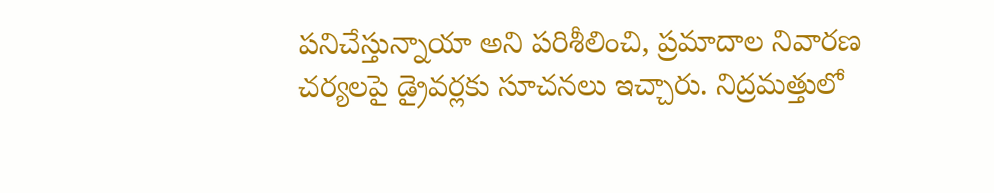పనిచేస్తున్నాయా అని పరిశీలించి, ప్రమాదాల నివారణ చర్యలపై డ్రైవర్లకు సూచనలు ఇచ్చారు. నిద్రమత్తులో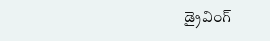డ్రైవింగ్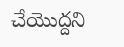చేయొద్దని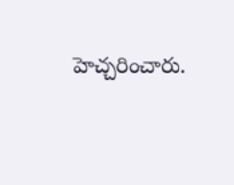హెచ్చరించారు.